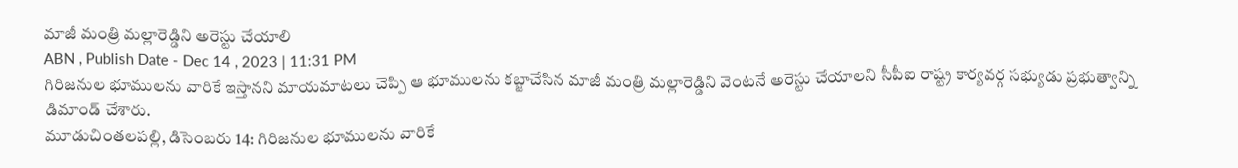మాజీ మంత్రి మల్లారెడ్డిని అరెస్టు చేయాలి
ABN , Publish Date - Dec 14 , 2023 | 11:31 PM
గిరిజనుల భూములను వారికే ఇస్తానని మాయమాటలు చెప్పి ఆ భూములను కబ్జాచేసిన మాజీ మంత్రి మల్లారెడ్డిని వెంటనే అరెస్టు చేయాలని సీపీఐ రాష్ట్ర కార్యవర్గ సభ్యుడు ప్రభుత్వాన్ని డిమాండ్ చేశారు.
మూడుచింతలపల్లి, డిసెంబరు 14: గిరిజనుల భూములను వారికే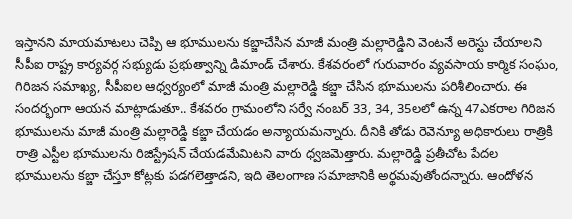ఇస్తానని మాయమాటలు చెప్పి ఆ భూములను కబ్జాచేసిన మాజీ మంత్రి మల్లారెడ్డిని వెంటనే అరెస్టు చేయాలని సీపీఐ రాష్ట్ర కార్యవర్గ సభ్యుడు ప్రభుత్వాన్ని డిమాండ్ చేశారు. కేశవరంలో గురువారం వ్యవసాయ కార్మిక సంఘం, గిరిజన సమాఖ్య, సీపీఐల ఆధ్వర్యంలో మాజీ మంత్రి మల్లారెడ్డి కబ్జా చేసిన భూములను పరిశీలించారు. ఈ సందర్భంగా ఆయన మాట్లాడుతూ.. కేశవరం గ్రామంలోని సర్వే నంబర్ 33, 34, 35లలో ఉన్న 47ఎకరాల గిరిజన భూములను మాజీ మంత్రి మల్లారెడ్డి కబ్జా చేయడం అన్యాయమన్నారు. దీనికి తోడు రెవెన్యూ అధికారులు రాత్రికి రాత్రి ఎస్టీల భూములను రిజిస్ట్రేషన్ చేయడమేమిటని వారు ధ్వజమెత్తారు. మల్లారెడ్డి ప్రతీచోట పేదల భూములను కబ్జా చేస్తూ కోట్లకు పడగలెత్తాడని, ఇది తెలంగాణ సమాజానికి అర్థమవుతోందన్నారు. ఆందోళన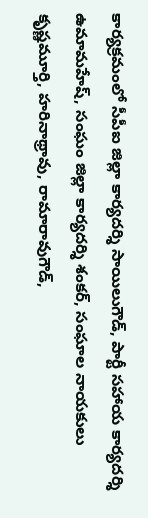కార్యక్రమంలో సీపీఐ జిల్లా కార్యదర్శి సాయిలుగౌడ్, పార్టీ సహాయ కార్యదర్శి ఉమామహేష్, సంఘం జిల్లా కార్యదర్శి శంకర్, సంఘాల నాయకులు కృష్ణమూర్తి, హరినాథ్రావు, రామారావుగౌడ్,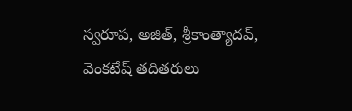స్వరూప, అజిత్, శ్రీకాంత్యాదవ్, వెంకటేష్ తదితరులు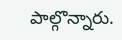పాల్గొన్నారు.